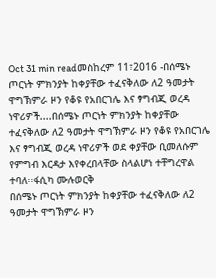Oct 31 min readመስከረም 11፣2016 -በሰሜኑ ጦርነት ምክንያት ከቀያቸው ተፈናቅለው ለ2 ዓመታት ዋግኽምራ ዞን የቆዩ የአበርገሌ እና ፃግብጂ ወረዳ ነዋሪዎች....በሰሜኑ ጦርነት ምክንያት ከቀያቸው ተፈናቅለው ለ2 ዓመታት ዋግኽምራ ዞን የቆዩ የአበርገሌ እና ፃግብጂ ወረዳ ነዋሪዎች ወደ ቀያቸው ቢመለሱም የምግብ እርዳታ እየቀረበላቸው ስላልሆነ ተቸግረዋል ተባለ፡፡ፋሲካ ሙሉወርቅ
በሰሜኑ ጦርነት ምክንያት ከቀያቸው ተፈናቅለው ለ2 ዓመታት ዋግኽምራ ዞን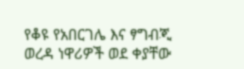የቆዩ የአበርገሌ እና ፃግብጂ ወረዳ ነዋሪዎች ወደ ቀያቸው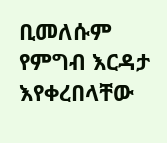ቢመለሱም የምግብ እርዳታ እየቀረበላቸው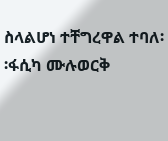ስላልሆነ ተቸግረዋል ተባለ፡፡ፋሲካ ሙሉወርቅ